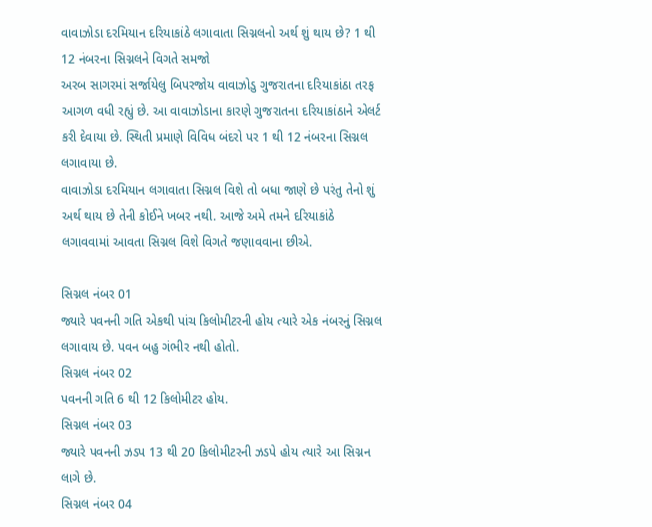વાવાઝોડા દરમિયાન દરિયાકાંઠે લગાવાતા સિગ્નલનો અર્થ શું થાય છે? 1 થી 12 નંબરના સિગ્નલને વિગતે સમજો
અરબ સાગરમાં સર્જાયેલુ બિપરજોય વાવાઝોડુ ગુજરાતના દરિયાકાંઠા તરફ આગળ વધી રહ્યું છે. આ વાવાઝોડાના કારણે ગુજરાતના દરિયાકાંઠાને એલર્ટ કરી દેવાયા છે. સ્થિતી પ્રમાણે વિવિધ બંદરો પર 1 થી 12 નંબરના સિગ્નલ લગાવાયા છે.
વાવાઝોડા દરમિયાન લગાવાતા સિગ્નલ વિશે તો બધા જાણે છે પરંતુ તેનો શું અર્થ થાય છે તેની કોઈને ખબર નથી. આજે અમે તમને દરિયાકાંઠે લગાવવામાં આવતા સિગ્નલ વિશે વિગતે જણાવવાના છીએ.

સિગ્નલ નંબર 01
જ્યારે પવનની ગતિ એકથી પાંચ કિલોમીટરની હોય ત્યારે એક નંબરનું સિગ્નલ લગાવાય છે. પવન બહુ ગંભીર નથી હોતો.
સિગ્નલ નંબર 02
પવનની ગતિ 6 થી 12 કિલોમીટર હોય.
સિગ્નલ નંબર 03
જ્યારે પવનની ઝડપ 13 થી 20 કિલોમીટરની ઝડપે હોય ત્યારે આ સિગ્નન લાગે છે.
સિગ્નલ નંબર 04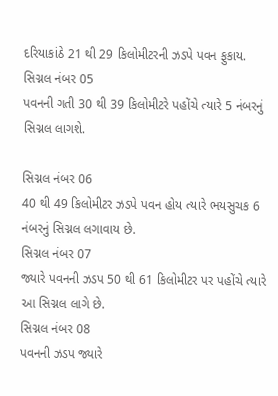દરિયાકાંઠે 21 થી 29 કિલોમીટરની ઝડપે પવન ફુકાય.
સિગ્નલ નંબર 05
પવનની ગતી 30 થી 39 કિલોમીટરે પહોંચે ત્યારે 5 નંબરનું સિગ્નલ લાગશે.

સિગ્નલ નંબર 06
40 થી 49 કિલોમીટર ઝડપે પવન હોય ત્યારે ભયસુચક 6 નંબરનું સિગ્નલ લગાવાય છે.
સિગ્નલ નંબર 07
જ્યારે પવનની ઝડપ 50 થી 61 કિલોમીટર પર પહોંચે ત્યારે આ સિગ્નલ લાગે છે.
સિગ્નલ નંબર 08
પવનની ઝડપ જ્યારે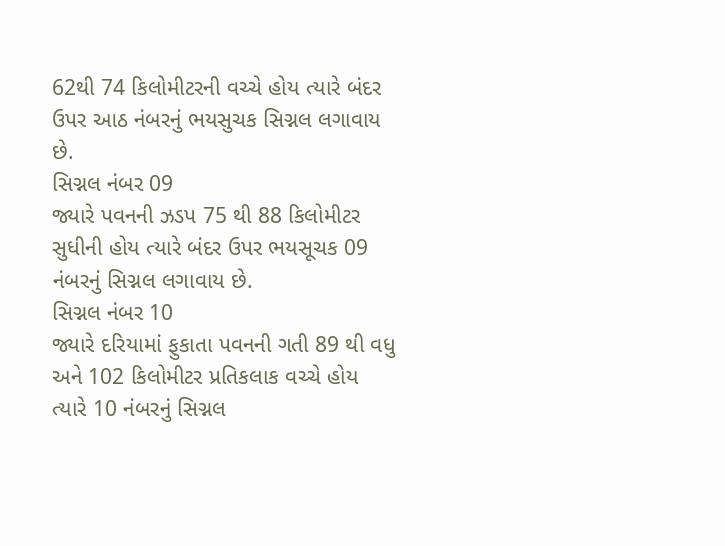62થી 74 કિલોમીટરની વચ્ચે હોય ત્યારે બંદર ઉપર આઠ નંબરનું ભયસુચક સિગ્નલ લગાવાય છે.
સિગ્નલ નંબર 09
જ્યારે પવનની ઝડપ 75 થી 88 કિલોમીટર સુધીની હોય ત્યારે બંદર ઉપર ભયસૂચક 09 નંબરનું સિગ્નલ લગાવાય છે.
સિગ્નલ નંબર 10
જ્યારે દરિયામાં ફુકાતા પવનની ગતી 89 થી વધુ અને 102 કિલોમીટર પ્રતિકલાક વચ્ચે હોય ત્યારે 10 નંબરનું સિગ્નલ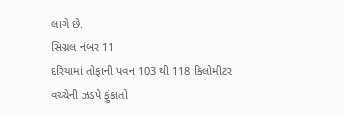લાગે છે.
સિગ્નલ નંબર 11
દરિયામાં તોફાની પવન 103 થી 118 કિલોમીટર વચ્ચેની ઝડપે ફુંકાતો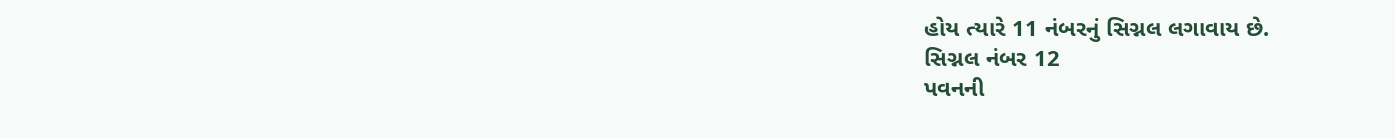હોય ત્યારે 11 નંબરનું સિગ્નલ લગાવાય છે.
સિગ્નલ નંબર 12
પવનની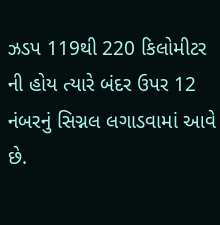ઝડપ 119થી 220 કિલોમીટર ની હોય ત્યારે બંદર ઉપર 12 નંબરનું સિગ્નલ લગાડવામાં આવે છે.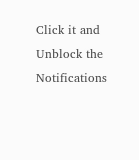Click it and Unblock the Notifications